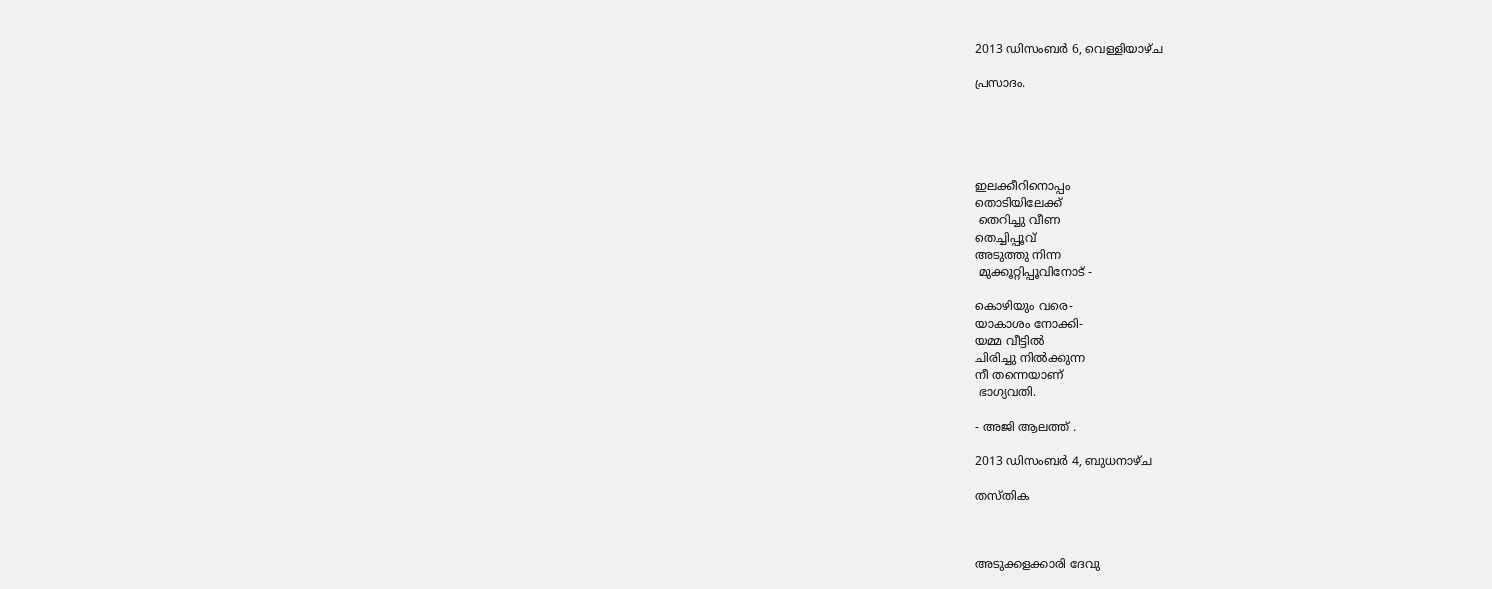2013 ഡിസംബർ 6, വെള്ളിയാഴ്‌ച

പ്രസാദം.





ഇലക്കീറിനൊപ്പം
തൊടിയിലേക്ക്‌
 തെറിച്ചു വീണ
തെച്ചിപ്പൂവ്
അടുത്തു നിന്ന
 മുക്കൂറ്റിപ്പൂവിനോട് -

കൊഴിയും വരെ-
യാകാശം നോക്കി-
യമ്മ വീട്ടിൽ
ചിരിച്ചു നിൽക്കുന്ന
നീ തന്നെയാണ്
 ഭാഗ്യവതി.

- അജി ആലത്ത് .

2013 ഡിസംബർ 4, ബുധനാഴ്‌ച

തസ്തിക



അടുക്കളക്കാരി ദേവു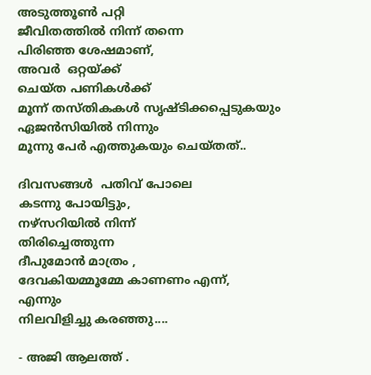അടുത്തൂണ്‍ പറ്റി
ജീവിതത്തിൽ നിന്ന് തന്നെ
പിരിഞ്ഞ ശേഷമാണ്,
അവർ  ഒറ്റയ്ക്ക്
ചെയ്ത പണികൾക്ക്
മൂന്ന് തസ്തികകൾ സൃഷ്ടിക്കപ്പെടുകയും
ഏജൻസിയിൽ നിന്നും
മൂന്നു പേർ എത്തുകയും ചെയ്തത്..

ദിവസങ്ങൾ  പതിവ് പോലെ
കടന്നു പോയിട്ടും,
നഴ്സറിയിൽ നിന്ന്
തിരിച്ചെത്തുന്ന
ദീപുമോൻ മാത്രം ,
ദേവകിയമ്മൂമ്മേ കാണണം എന്ന്,
എന്നും
നിലവിളിച്ചു കരഞ്ഞു....

- അജി ആലത്ത് .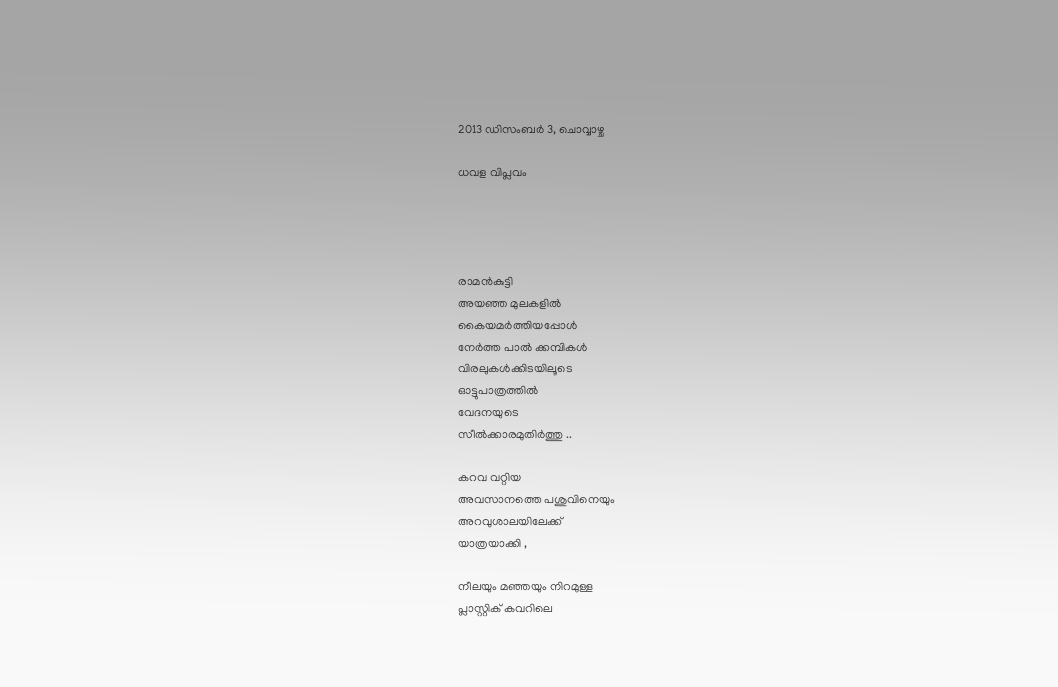2013 ഡിസംബർ 3, ചൊവ്വാഴ്ച

ധവള വിപ്ലവം




രാമൻകുട്ടി
അയഞ്ഞ മുലകളിൽ
കൈയമർത്തിയപ്പോൾ
നേർത്ത പാൽ ക്കമ്പികൾ
വിരലുകൾക്കിടയിലൂടെ
ഓട്ടുപാത്രത്തിൽ
വേദനയുടെ
സീൽക്കാരമുതിർത്തു ..

കറവ വറ്റിയ
അവസാനത്തെ പശുവിനെയും
അറവുശാലയിലേക്ക്
യാത്രയാക്കി ,

നീലയും മഞ്ഞയും നിറമുള്ള
പ്ലാസ്റ്റിക് കവറിലെ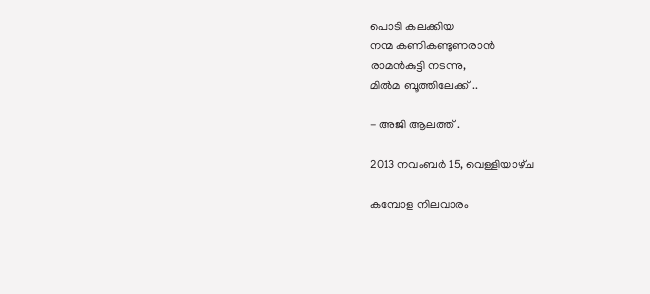പൊടി കലക്കിയ
നന്മ കണികണ്ടുണരാൻ
രാമൻകുട്ടി നടന്നു,
മിൽമ ബൂത്തിലേക്ക് ..

- അജി ആലത്ത് .

2013 നവംബർ 15, വെള്ളിയാഴ്‌ച

കമ്പോള നിലവാരം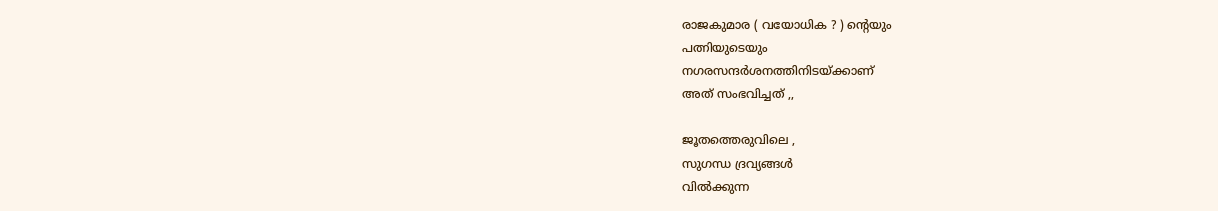രാജകുമാര ( വയോധിക ? ) ന്റെയും
പത്നിയുടെയും
നഗരസന്ദർശനത്തിനിടയ്ക്കാണ്
അത് സംഭവിച്ചത് ,,

ജൂതത്തെരുവിലെ ,
സുഗന്ധ ദ്രവ്യങ്ങൾ
വിൽക്കുന്ന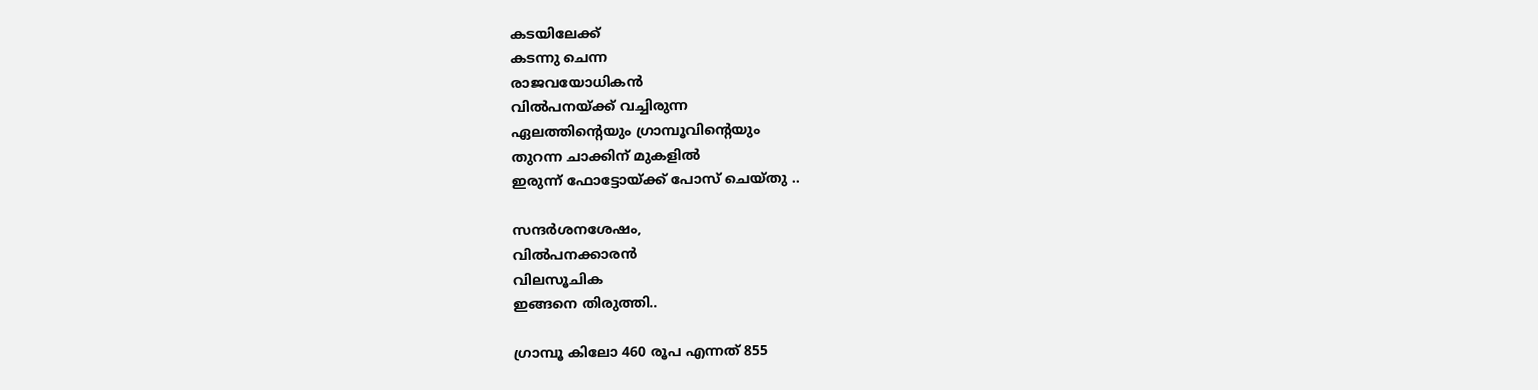കടയിലേക്ക്
കടന്നു ചെന്ന
രാജവയോധികൻ
വിൽപനയ്ക്ക് വച്ചിരുന്ന
ഏലത്തിന്റെയും ഗ്രാമ്പൂവിന്റെയും
തുറന്ന ചാക്കിന് മുകളിൽ
ഇരുന്ന് ഫോട്ടോയ്ക്ക് പോസ് ചെയ്തു ..

സന്ദർശനശേഷം,
വിൽപനക്കാരൻ
വിലസൂചിക
ഇങ്ങനെ തിരുത്തി..

ഗ്രാമ്പൂ കിലോ 460 രൂപ എന്നത് 855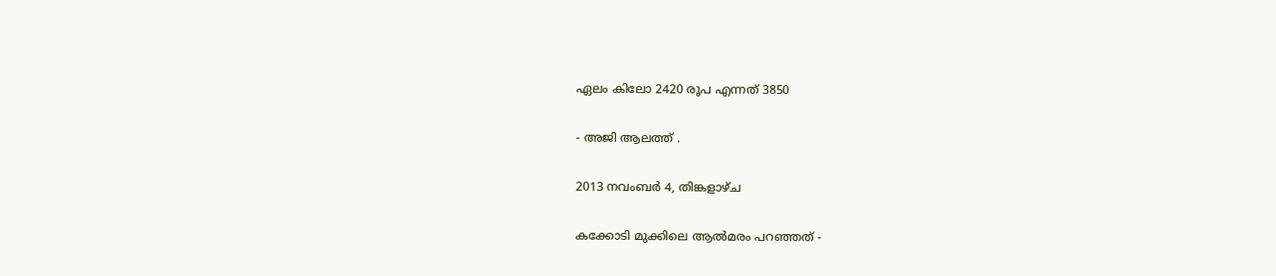ഏലം കിലോ 2420 രൂപ എന്നത് 3850

- അജി ആലത്ത് .

2013 നവംബർ 4, തിങ്കളാഴ്‌ച

കക്കോടി മുക്കിലെ ആൽമരം പറഞ്ഞത് -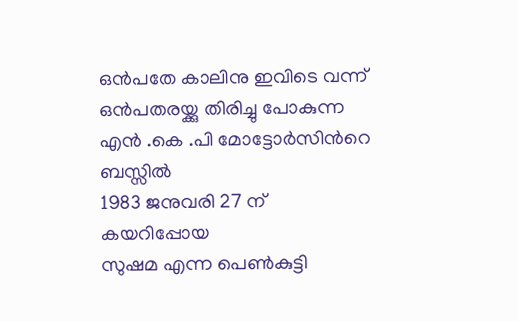ഒൻപതേ കാലിനു ഇവിടെ വന്ന്
ഒൻപതരയ്ക്കു തിരിച്ചു പോകുന്ന
എൻ .കെ .പി മോട്ടോർസിൻറെ
ബസ്സിൽ
1983 ജനുവരി 27 ന്
കയറിപ്പോയ
സുഷമ എന്ന പെണ്‍കുട്ടി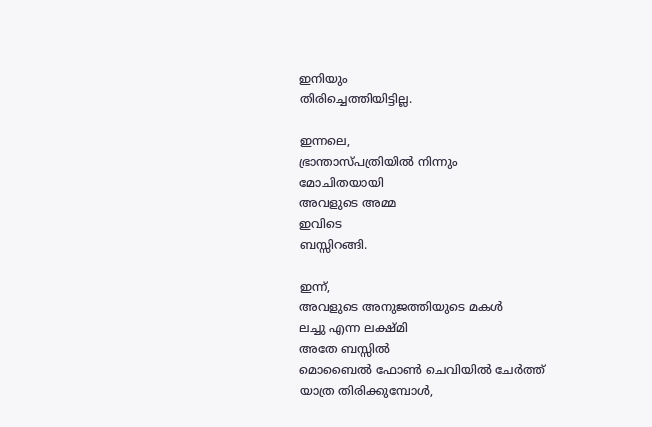ഇനിയും
തിരിച്ചെത്തിയിട്ടില്ല.

ഇന്നലെ,
ഭ്രാന്താസ്പത്രിയിൽ നിന്നും
മോചിതയായി
അവളുടെ അമ്മ
ഇവിടെ
ബസ്സിറങ്ങി.

ഇന്ന്,
അവളുടെ അനുജത്തിയുടെ മകൾ
ലച്ചു എന്ന ലക്ഷ്മി
അതേ ബസ്സിൽ
മൊബൈൽ ഫോണ്‍ ചെവിയിൽ ചേർത്ത്
യാത്ര തിരിക്കുമ്പോൾ,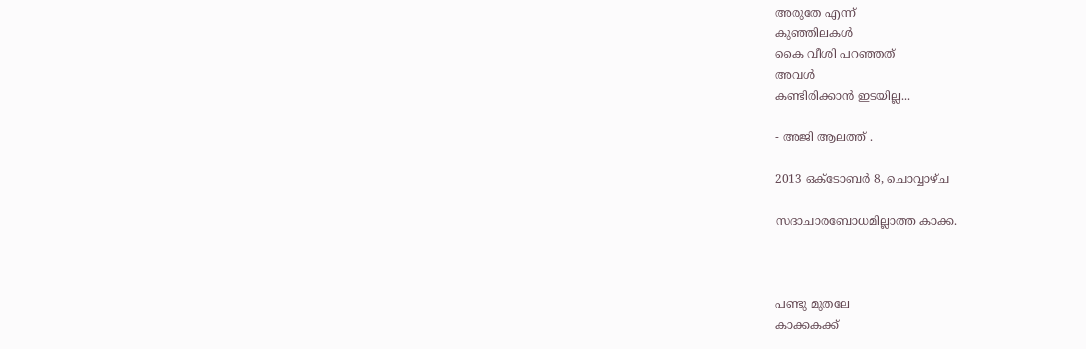അരുതേ എന്ന്
കുഞ്ഞിലകൾ
കൈ വീശി പറഞ്ഞത്
അവൾ
കണ്ടിരിക്കാൻ ഇടയില്ല...

- അജി ആലത്ത് .

2013 ഒക്‌ടോബർ 8, ചൊവ്വാഴ്ച

സദാചാരബോധമില്ലാത്ത കാക്ക.



പണ്ടു മുതലേ
കാക്കകക്ക്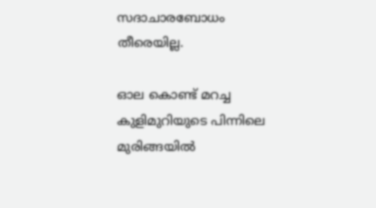സദാചാരബോധം
തീരെയില്ല.

ഓല കൊണ്ട് മറച്ച
കുളിമുറിയുടെ പിന്നിലെ
മുരിങ്ങയിൽ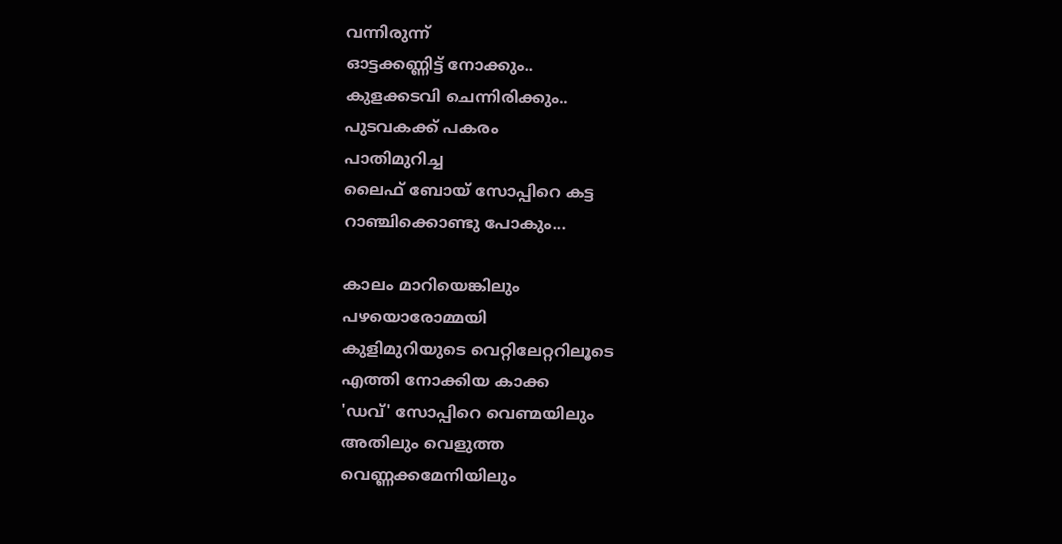വന്നിരുന്ന്
ഓട്ടക്കണ്ണിട്ട് നോക്കും..
കുളക്കടവി ചെന്നിരിക്കും..
പുടവകക്ക് പകരം
പാതിമുറിച്ച
ലൈഫ് ബോയ് സോപ്പിറെ കട്ട
റാഞ്ചിക്കൊണ്ടു പോകും...

കാലം മാറിയെങ്കിലും
പഴയൊരോമ്മയി
കുളിമുറിയുടെ വെറ്റിലേറ്ററിലൂടെ
എത്തി നോക്കിയ കാക്ക
'ഡവ്' സോപ്പിറെ വെണ്മയിലും
അതിലും വെളുത്ത
വെണ്ണക്കമേനിയിലും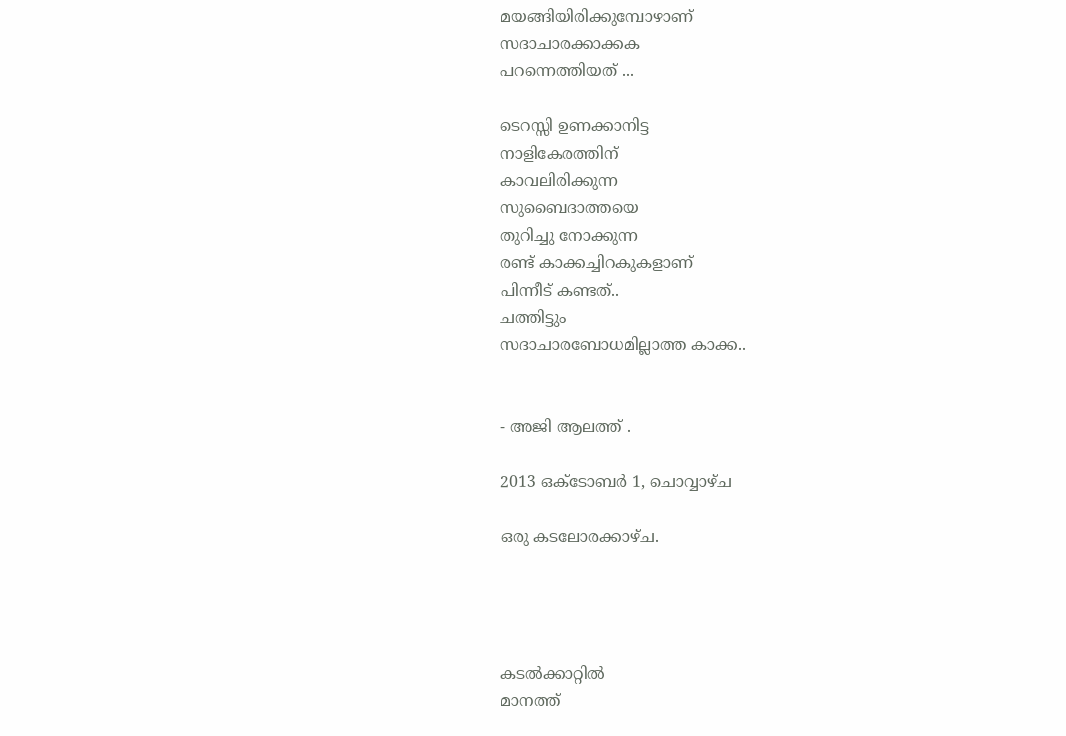മയങ്ങിയിരിക്കുമ്പോഴാണ്
സദാചാരക്കാക്കക
പറന്നെത്തിയത് ...

ടെറസ്സി ഉണക്കാനിട്ട
നാളികേരത്തിന്
കാവലിരിക്കുന്ന
സുബൈദാത്തയെ
തുറിച്ചു നോക്കുന്ന
രണ്ട് കാക്കച്ചിറകുകളാണ്
പിന്നീട് കണ്ടത്..
ചത്തിട്ടും
സദാചാരബോധമില്ലാത്ത കാക്ക..


- അജി ആലത്ത് .

2013 ഒക്‌ടോബർ 1, ചൊവ്വാഴ്ച

ഒരു കടലോരക്കാഴ്ച.




കടൽക്കാറ്റിൽ
മാനത്ത്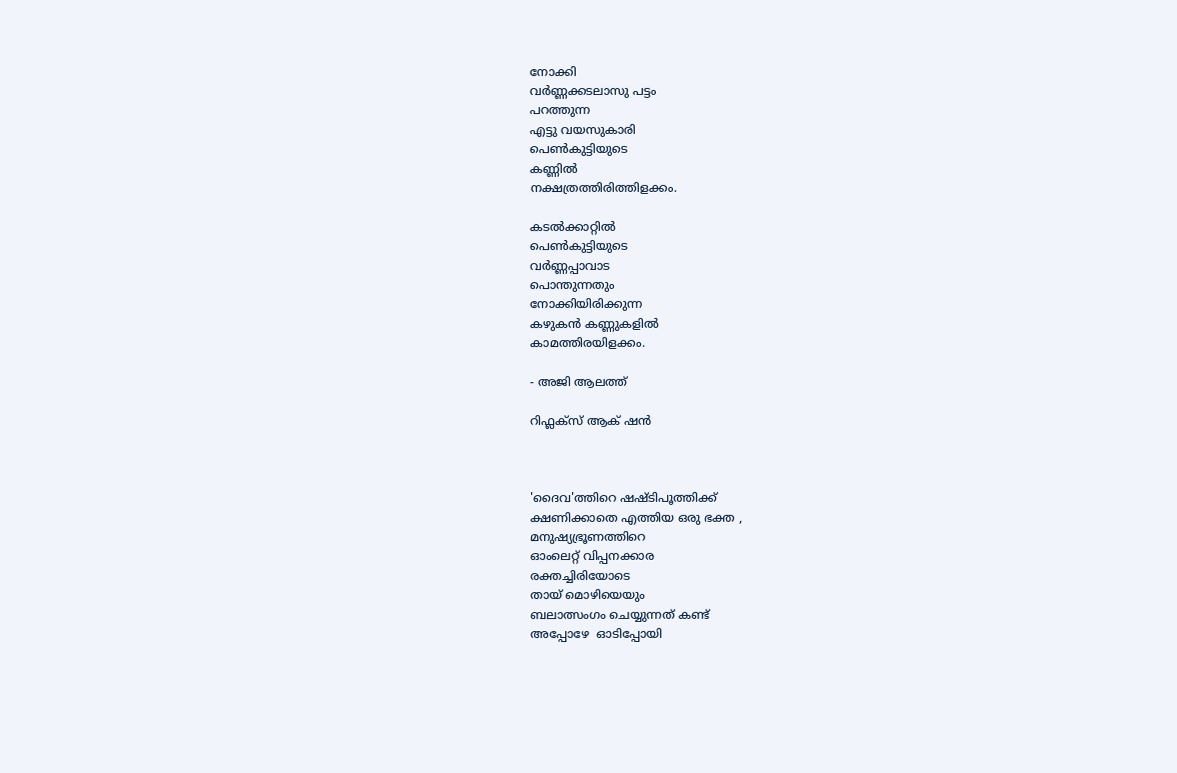നോക്കി
വർണ്ണക്കടലാസു പട്ടം
പറത്തുന്ന
എട്ടു വയസുകാരി
പെണ്‍കുട്ടിയുടെ
കണ്ണിൽ
നക്ഷത്രത്തിരിത്തിളക്കം.

കടൽക്കാറ്റിൽ
പെണ്‍കുട്ടിയുടെ
വർണ്ണപ്പാവാട
പൊന്തുന്നതും
നോക്കിയിരിക്കുന്ന
കഴുകൻ കണ്ണുകളിൽ
കാമത്തിരയിളക്കം.

- അജി ആലത്ത്

റിഫ്ലക്സ്‌ ആക് ഷൻ



'ദൈവ'ത്തിറെ ഷഷ്ടിപൂത്തിക്ക്
ക്ഷണിക്കാതെ എത്തിയ ഒരു ഭക്ത ,
മനുഷ്യഭ്രൂണത്തിറെ
ഓംലെറ്റ് വിപ്പനക്കാര
രക്തച്ചിരിയോടെ
തായ് മൊഴിയെയും
ബലാത്സംഗം ചെയ്യുന്നത് കണ്ട്
അപ്പോഴേ  ഓടിപ്പോയി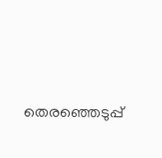തെരഞ്ഞെടുപ്പ്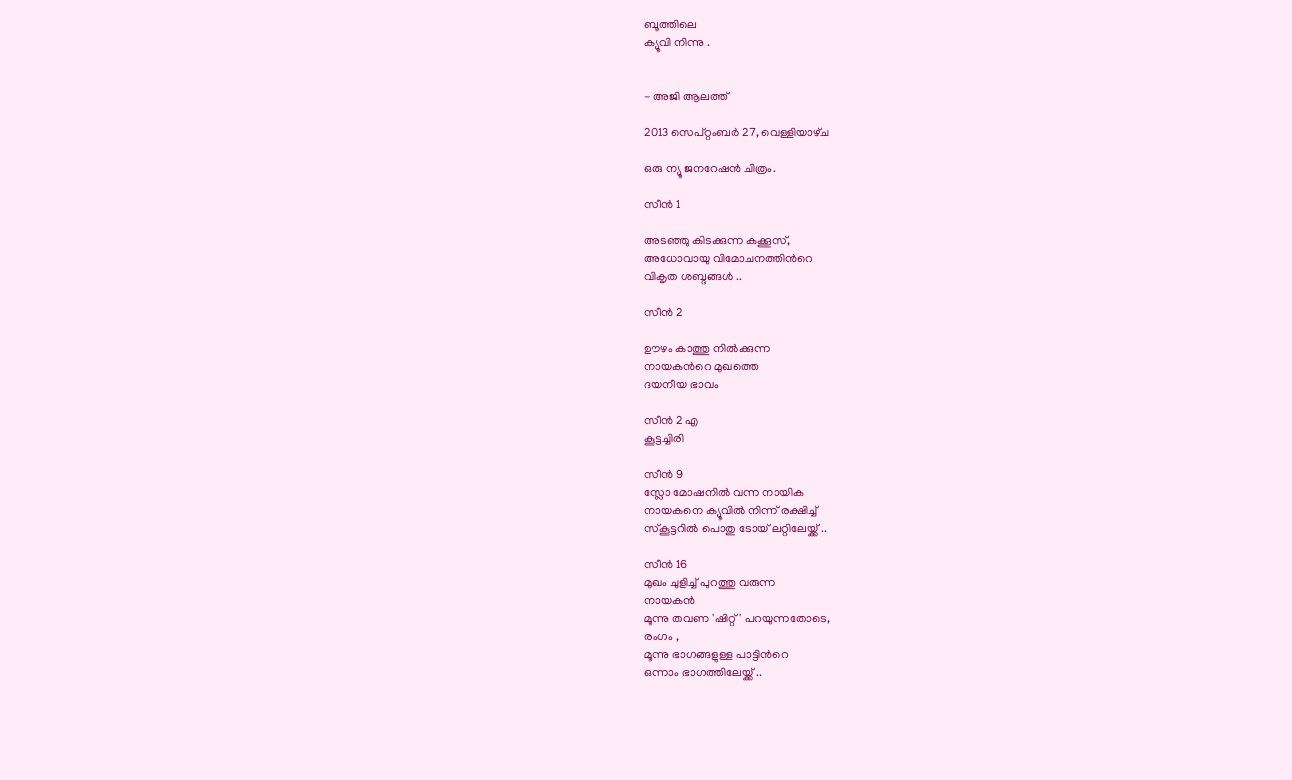ബൂത്തിലെ
ക്യൂവി നിന്നു .


- അജി ആലത്ത്

2013 സെപ്റ്റംബർ 27, വെള്ളിയാഴ്‌ച

ഒരു ന്യൂ ജനറേഷൻ ചിത്രം.

സീൻ 1

അടഞ്ഞു കിടക്കുന്ന കക്കൂസ്,
അധോവായു വിമോചനത്തിൻറെ
വികൃത ശബ്ദങ്ങൾ ..

സീൻ 2

ഊഴം കാത്തു നിൽക്കുന്ന
നായകൻറെ മുഖത്തെ
ദയനീയ ഭാവം

സീൻ 2 എ
കൂട്ടച്ചിരി

സീൻ 9
സ്ലോ മോഷനിൽ വന്ന നായിക
നായകനെ ക്യൂവിൽ നിന്ന് രക്ഷിച്ച്
സ്കൂട്ടറിൽ പൊതു ടോയ് ലറ്റിലേയ്ക്ക് ..

സീൻ 16
മുഖം ചുളിച്ച് പുറത്തു വരുന്ന
നായകൻ
മൂന്നു തവണ 'ഷിറ്റ്' പറയുന്നതോടെ,
രംഗം ,
മൂന്നു ഭാഗങ്ങളുള്ള പാട്ടിൻറെ
ഒന്നാം ഭാഗത്തിലേയ്ക്ക് ..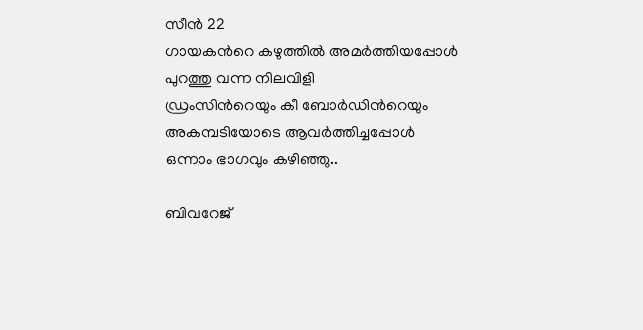സീൻ 22
ഗായകൻറെ കഴുത്തിൽ അമർത്തിയപ്പോൾ
പുറത്തു വന്ന നിലവിളി
ഡ്രംസിൻറെയും കീ ബോർഡിൻറെയും
അകമ്പടിയോടെ ആവർത്തിച്ചപ്പോൾ
ഒന്നാം ഭാഗവും കഴിഞ്ഞു..

ബിവറേജ്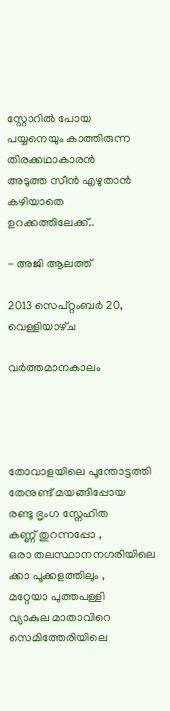സ്റ്റോറിൽ പോയ
പയ്യനെയും കാത്തിരുന്ന
തിരക്കഥാകാരൻ
അടുത്ത സീൻ എഴുതാൻ കഴിയാതെ
ഉറക്കത്തിലേക്ക്..

- അജി ആലത്ത്

2013 സെപ്റ്റംബർ 20, വെള്ളിയാഴ്‌ച

വർത്തമാനകാലം




തോവാളയിലെ പൂന്തോട്ടത്തി
തേനുണ്ട് മയങ്ങിപ്പോയ
രണ്ടു ഭൃംഗ സ്നേഹിത
കണ്ണ് തുറന്നപ്പോ ,
ഒരാ തലസ്ഥാനനഗരിയിലെ
ക്കാ പൂക്കളത്തിലും ,
മറ്റേയാ പുത്തപള്ളി
വ്യാകുല മാതാവിറെ
സെമിത്തേരിയിലെ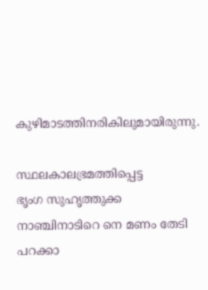കുഴിമാടത്തിനരികിലുമായിരുന്നു.

സ്ഥലകാലഭ്രമത്തിപ്പെട്ട
ഭൃംഗ സുഹൃത്തുക്ക
നാഞ്ചിനാടിറെ നെ മണം തേടി
പറക്കാ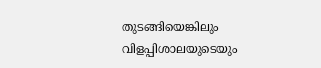തുടങ്ങിയെങ്കിലും
വിളപ്പിശാലയുടെയും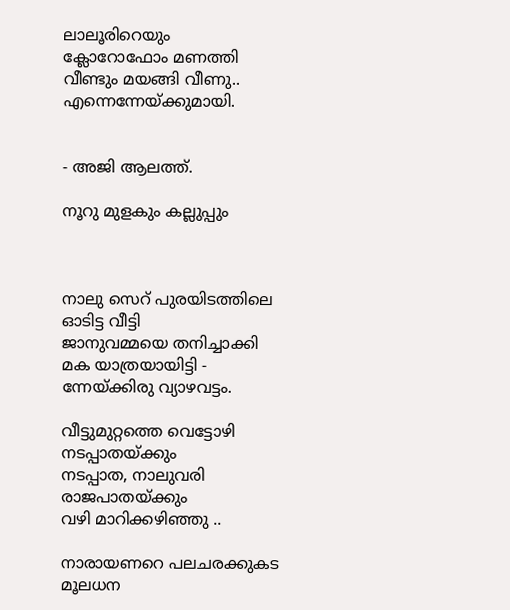ലാലൂരിറെയും
ക്ലോറോഫോം മണത്തി
വീണ്ടും മയങ്ങി വീണു..
എന്നെന്നേയ്ക്കുമായി.


- അജി ആലത്ത്.

നൂറു മുളകും കല്ലുപ്പും



നാലു സെറ് പുരയിടത്തിലെ
ഓടിട്ട വീട്ടി
ജാനുവമ്മയെ തനിച്ചാക്കി
മക യാത്രയായിട്ടി -
ന്നേയ്ക്കിരു വ്യാഴവട്ടം.

വീട്ടുമുറ്റത്തെ വെട്ടോഴി
നടപ്പാതയ്ക്കും
നടപ്പാത, നാലുവരി രാജപാതയ്ക്കും
വഴി മാറിക്കഴിഞ്ഞു ..

നാരായണറെ പലചരക്കുകട
മൂലധന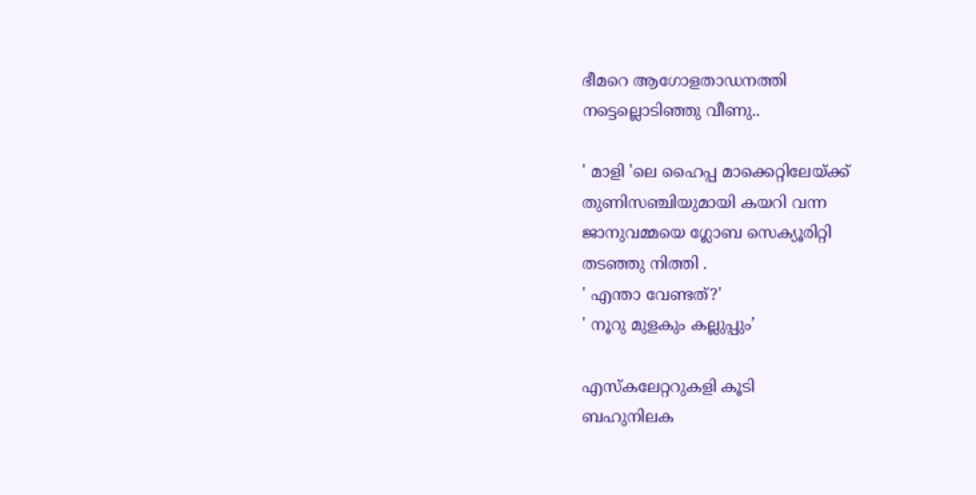ഭീമറെ ആഗോളതാഡനത്തി
നട്ടെല്ലൊടിഞ്ഞു വീണു..

' മാളി 'ലെ ഹൈപ്പ മാക്കെറ്റിലേയ്ക്ക്
തുണിസഞ്ചിയുമായി കയറി വന്ന
ജാനുവമ്മയെ ഗ്ലോബ സെക്യൂരിറ്റി
തടഞ്ഞു നിത്തി .
' എന്താ വേണ്ടത്?'
' നൂറു മുളകും കല്ലുപ്പും’

എസ്കലേറ്ററുകളി കൂടി
ബഹുനിലക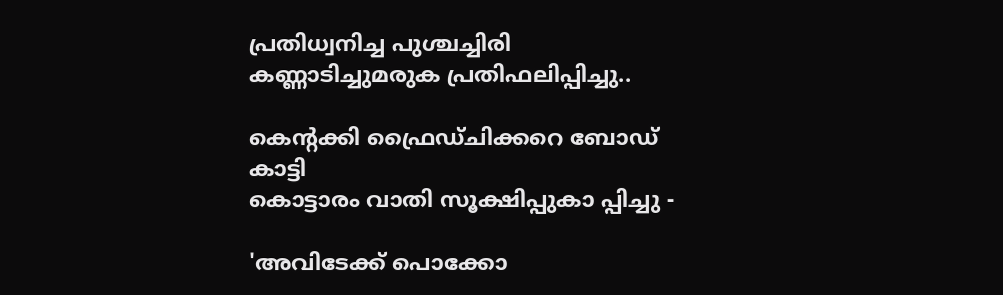പ്രതിധ്വനിച്ച പുശ്ചച്ചിരി
കണ്ണാടിച്ചുമരുക പ്രതിഫലിപ്പിച്ചു..

കെന്റക്കി ഫ്രൈഡ്ചിക്കറെ ബോഡ് കാട്ടി
കൊട്ടാരം വാതി സൂക്ഷിപ്പുകാ പ്പിച്ചു -

'അവിടേക്ക് പൊക്കോ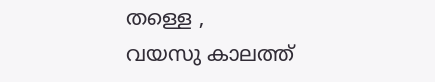തള്ളെ ,
വയസു കാലത്ത്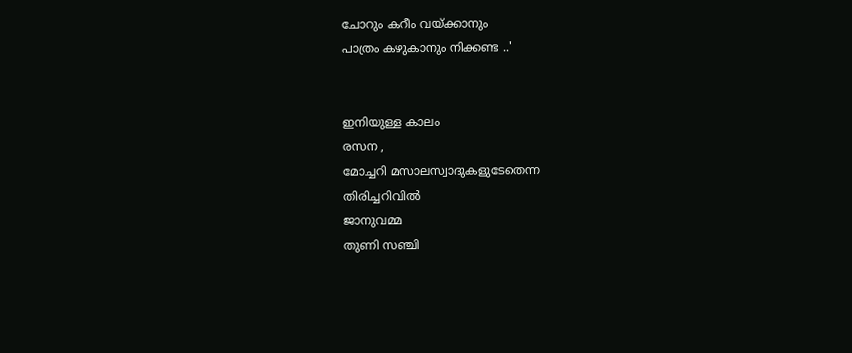ചോറും കറീം വയ്ക്കാനും
പാത്രം കഴുകാനും നിക്കണ്ട ..'


ഇനിയുള്ള കാലം
രസന ,
മോച്ചറി മസാലസ്വാദുകളുടേതെന്ന
തിരിച്ചറിവിൽ
ജാനുവമ്മ
തുണി സഞ്ചി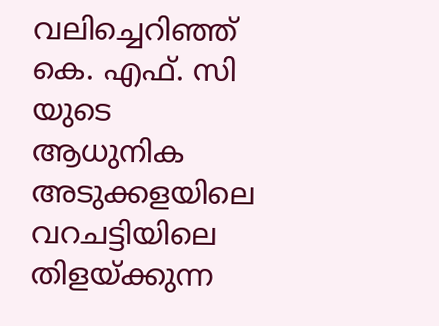വലിച്ചെറിഞ്ഞ്
കെ. എഫ്. സി യുടെ
ആധുനിക അടുക്കളയിലെ
വറചട്ടിയിലെ
തിളയ്ക്കുന്ന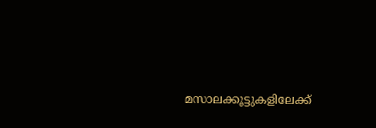മസാലക്കൂട്ടുകളിലേക്ക്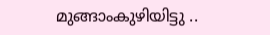മുങ്ങാംകുഴിയിട്ടു ..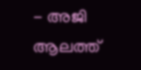- അജി ആലത്ത്